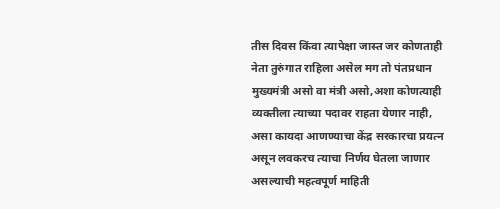तीस दिवस किंवा त्यापेक्षा जास्त जर कोणताही नेता तुरुंगात राहिला असेल मग तो पंतप्रधान मुख्यमंत्री असो वा मंत्री असो,अशा कोणत्याही व्यक्तीला त्याच्या पदावर राहता येणार नाही, असा कायदा आणण्याचा केंद्र सरकारचा प्रयत्न असून लवकरच त्याचा निर्णय घेतला जाणार असल्याची महत्वपूर्ण माहिती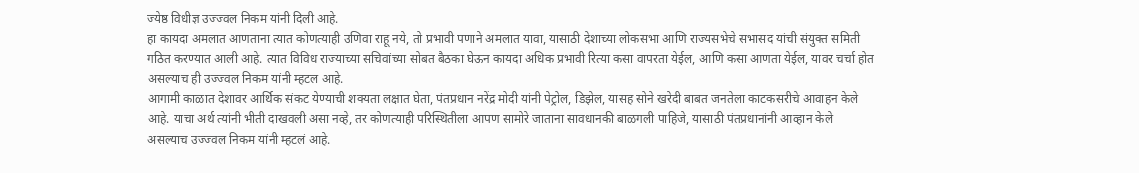ज्येष्ठ विधीज्ञ उज्ज्वल निकम यांनी दिली आहे.
हा कायदा अमलात आणताना त्यात कोणत्याही उणिवा राहू नये, तो प्रभावी पणाने अमलात यावा, यासाठी देशाच्या लोकसभा आणि राज्यसभेचे सभासद यांची संयुक्त समिती गठित करण्यात आली आहे. त्यात विविध राज्याच्या सचिवांच्या सोबत बैठका घेऊन कायदा अधिक प्रभावी रित्या कसा वापरता येईल, आणि कसा आणता येईल, यावर चर्चा होत असल्याच ही उज्ज्वल निकम यांनी म्हटल आहे.
आगामी काळात देशावर आर्थिक संकट येण्याची शक्यता लक्षात घेता, पंतप्रधान नरेंद्र मोदी यांनी पेट्रोल, डिझेल, यासह सोने खरेदी बाबत जनतेला काटकसरीचे आवाहन केले आहे. याचा अर्थ त्यांनी भीती दाखवली असा नव्हे, तर कोणत्याही परिस्थितीला आपण सामोरे जाताना सावधानकी बाळगली पाहिजे, यासाठी पंतप्रधानांनी आव्हान केले असल्याच उज्ज्वल निकम यांनी म्हटलं आहे.